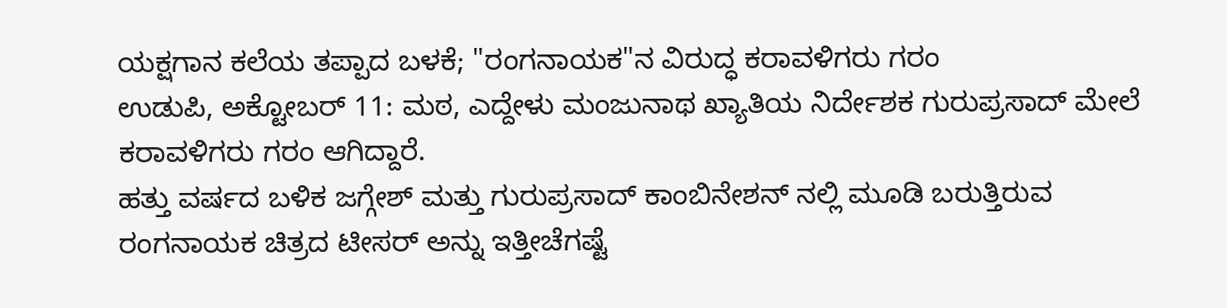ಯಕ್ಷಗಾನ ಕಲೆಯ ತಪ್ಪಾದ ಬಳಕೆ; "ರಂಗನಾಯಕ"ನ ವಿರುದ್ಧ ಕರಾವಳಿಗರು ಗರಂ
ಉಡುಪಿ, ಅಕ್ಟೋಬರ್ 11: ಮಠ, ಎದ್ದೇಳು ಮಂಜುನಾಥ ಖ್ಯಾತಿಯ ನಿರ್ದೇಶಕ ಗುರುಪ್ರಸಾದ್ ಮೇಲೆ ಕರಾವಳಿಗರು ಗರಂ ಆಗಿದ್ದಾರೆ.
ಹತ್ತು ವರ್ಷದ ಬಳಿಕ ಜಗ್ಗೇಶ್ ಮತ್ತು ಗುರುಪ್ರಸಾದ್ ಕಾಂಬಿನೇಶನ್ ನಲ್ಲಿ ಮೂಡಿ ಬರುತ್ತಿರುವ ರಂಗನಾಯಕ ಚಿತ್ರದ ಟೀಸರ್ ಅನ್ನು ಇತ್ತೀಚೆಗಷ್ಟೆ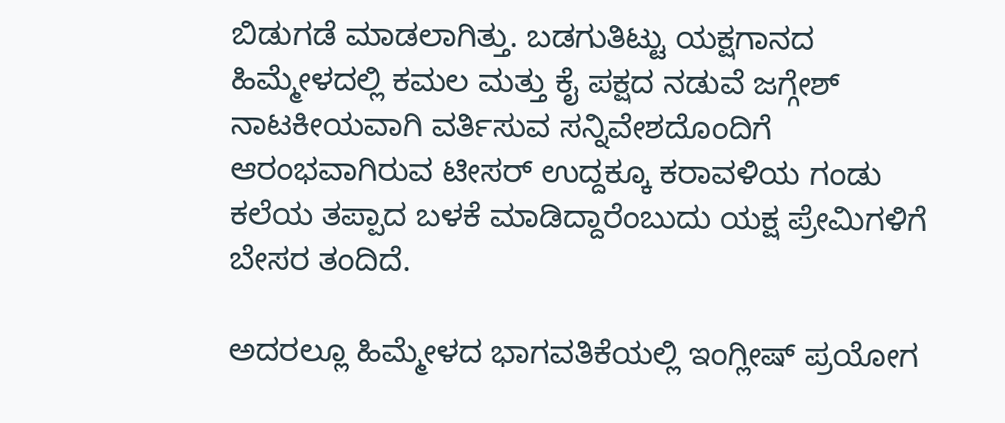ಬಿಡುಗಡೆ ಮಾಡಲಾಗಿತ್ತು. ಬಡಗುತಿಟ್ಟು ಯಕ್ಷಗಾನದ ಹಿಮ್ಮೇಳದಲ್ಲಿ ಕಮಲ ಮತ್ತು ಕೈ ಪಕ್ಷದ ನಡುವೆ ಜಗ್ಗೇಶ್ ನಾಟಕೀಯವಾಗಿ ವರ್ತಿಸುವ ಸನ್ನಿವೇಶದೊಂದಿಗೆ ಆರಂಭವಾಗಿರುವ ಟೀಸರ್ ಉದ್ದಕ್ಕೂ ಕರಾವಳಿಯ ಗಂಡು ಕಲೆಯ ತಪ್ಪಾದ ಬಳಕೆ ಮಾಡಿದ್ದಾರೆಂಬುದು ಯಕ್ಷ ಪ್ರೇಮಿಗಳಿಗೆ ಬೇಸರ ತಂದಿದೆ.

ಅದರಲ್ಲೂ ಹಿಮ್ಮೇಳದ ಭಾಗವತಿಕೆಯಲ್ಲಿ ಇಂಗ್ಲೀಷ್ ಪ್ರಯೋಗ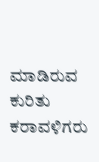ಮಾಡಿರುವ ಕುರಿತು ಕರಾವಳಿಗರು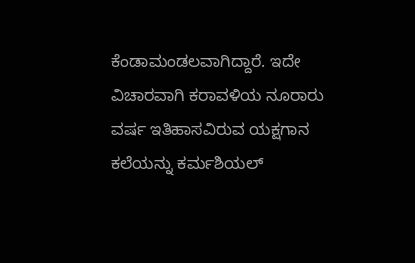ಕೆಂಡಾಮಂಡಲವಾಗಿದ್ದಾರೆ. ಇದೇ ವಿಚಾರವಾಗಿ ಕರಾವಳಿಯ ನೂರಾರು ವರ್ಷ ಇತಿಹಾಸವಿರುವ ಯಕ್ಷಗಾನ ಕಲೆಯನ್ನು ಕರ್ಮಶಿಯಲ್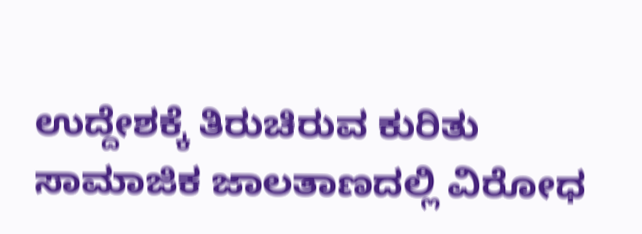ಉದ್ದೇಶಕ್ಕೆ ತಿರುಚಿರುವ ಕುರಿತು ಸಾಮಾಜಿಕ ಜಾಲತಾಣದಲ್ಲಿ ವಿರೋಧ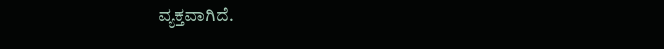ವ್ಯಕ್ತವಾಗಿದೆ.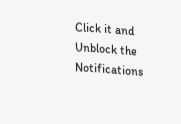Click it and Unblock the Notifications